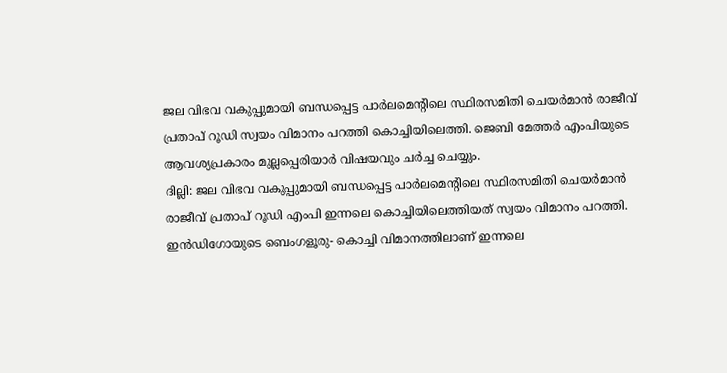ജല വിഭവ വകുപ്പുമായി ബന്ധപ്പെട്ട പാർലമെന്റിലെ സ്ഥിരസമിതി ചെയർമാൻ രാജീവ് പ്രതാപ് റൂഡി സ്വയം വിമാനം പറത്തി കൊച്ചിയിലെത്തി. ജെബി മേത്തർ എംപിയുടെ ആവശ്യപ്രകാരം മുല്ലപ്പെരിയാർ വിഷയവും ചർച്ച ചെയ്യും.
ദില്ലി: ജല വിഭവ വകുപ്പുമായി ബന്ധപ്പെട്ട പാർലമെന്റിലെ സ്ഥിരസമിതി ചെയർമാൻ രാജീവ് പ്രതാപ് റൂഡി എംപി ഇന്നലെ കൊച്ചിയിലെത്തിയത് സ്വയം വിമാനം പറത്തി. ഇൻഡിഗോയുടെ ബെംഗളൂരു- കൊച്ചി വിമാനത്തിലാണ് ഇന്നലെ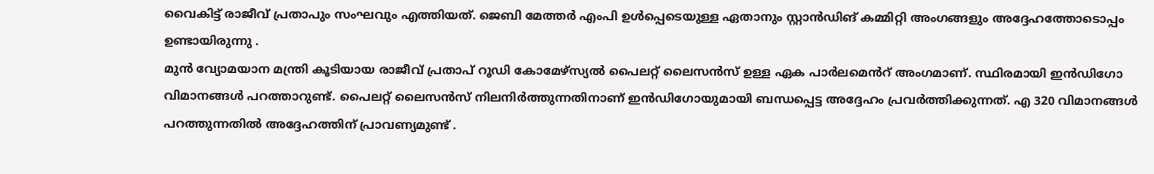വൈകിട്ട് രാജീവ് പ്രതാപും സംഘവും എത്തിയത്. ജെബി മേത്തർ എംപി ഉൾപ്പെടെയുള്ള ഏതാനും സ്റ്റാൻഡിങ് കമ്മിറ്റി അംഗങ്ങളും അദ്ദേഹത്തോടൊപ്പം ഉണ്ടായിരുന്നു .
മുൻ വ്യോമയാന മന്ത്രി കൂടിയായ രാജീവ് പ്രതാപ് റൂഡി കോമേഴ്സ്യൽ പൈലറ്റ് ലൈസൻസ് ഉള്ള ഏക പാർലമെൻറ് അംഗമാണ്. സ്ഥിരമായി ഇൻഡിഗോ വിമാനങ്ങൾ പറത്താറുണ്ട്. പൈലറ്റ് ലൈസൻസ് നിലനിർത്തുന്നതിനാണ് ഇൻഡിഗോയുമായി ബന്ധപ്പെട്ട അദ്ദേഹം പ്രവർത്തിക്കുന്നത്. എ 320 വിമാനങ്ങൾ പറത്തുന്നതിൽ അദ്ദേഹത്തിന് പ്രാവണ്യമുണ്ട് .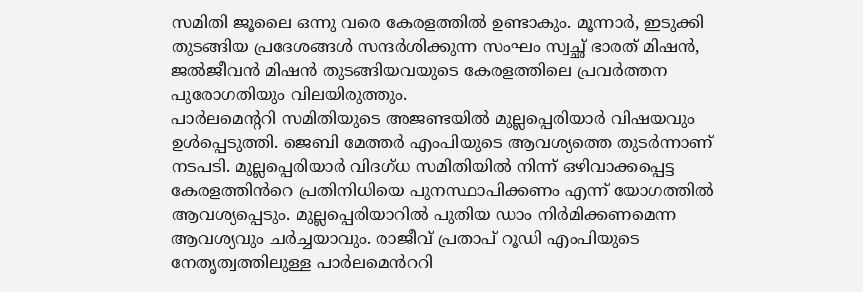സമിതി ജൂലൈ ഒന്നു വരെ കേരളത്തിൽ ഉണ്ടാകും. മൂന്നാർ, ഇടുക്കി തുടങ്ങിയ പ്രദേശങ്ങൾ സന്ദർശിക്കുന്ന സംഘം സ്വച്ഛ് ഭാരത് മിഷൻ, ജൽജീവൻ മിഷൻ തുടങ്ങിയവയുടെ കേരളത്തിലെ പ്രവർത്തന പുരോഗതിയും വിലയിരുത്തും.
പാർലമെന്ററി സമിതിയുടെ അജണ്ടയിൽ മുല്ലപ്പെരിയാർ വിഷയവും ഉൾപ്പെടുത്തി. ജെബി മേത്തർ എംപിയുടെ ആവശ്യത്തെ തുടർന്നാണ് നടപടി. മുല്ലപ്പെരിയാർ വിദഗ്ധ സമിതിയിൽ നിന്ന് ഒഴിവാക്കപ്പെട്ട കേരളത്തിൻറെ പ്രതിനിധിയെ പുനസ്ഥാപിക്കണം എന്ന് യോഗത്തിൽ ആവശ്യപ്പെടും. മുല്ലപ്പെരിയാറിൽ പുതിയ ഡാം നിർമിക്കണമെന്ന ആവശ്യവും ചർച്ചയാവും. രാജീവ് പ്രതാപ് റൂഡി എംപിയുടെ നേതൃത്വത്തിലുള്ള പാർലമെൻററി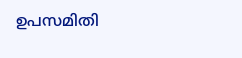ഉപസമിതി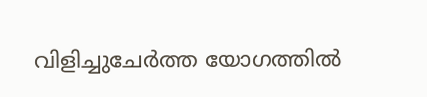വിളിച്ചുചേർത്ത യോഗത്തിൽ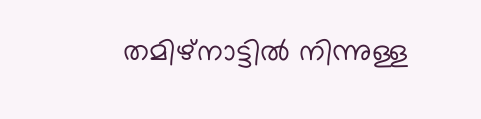തമിഴ്നാട്ടിൽ നിന്നുള്ള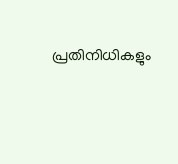പ്രതിനിധികളും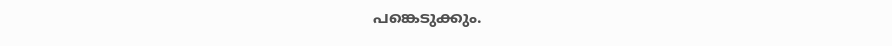പങ്കെടുക്കും.